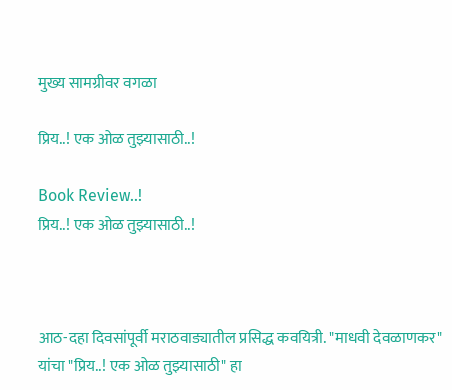मुख्य सामग्रीवर वगळा

प्रिय..! एक ओळ तुझ्यासाठी..!

Book Review..!
प्रिय..! एक ओळ तुझ्यासाठी..!



आठ-दहा दिवसांपूर्वी मराठवाड्यातील प्रसिद्ध कवयित्री. "माधवी देवळाणकर" यांचा "प्रिय..! एक ओळ तुझ्यासाठी" हा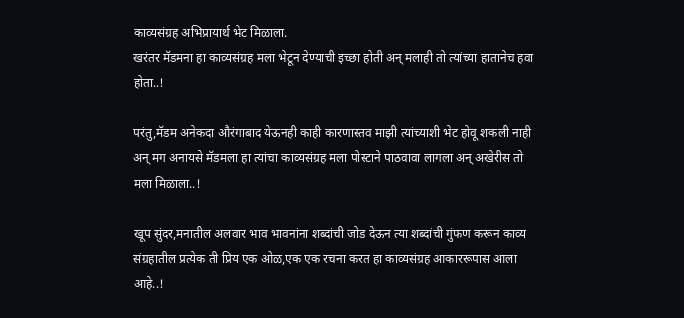काव्यसंग्रह अभिप्रायार्थ भेट मिळाला.
खरंतर मॅडमना हा काव्यसंग्रह मला भेटून देण्याची इच्छा होती अन् मलाही तो त्यांच्या हातानेच हवा होता..!

परंतु,मॅडम अनेकदा औरंगाबाद येऊनही काही कारणास्तव माझी त्यांच्याशी भेट होवू शकली नाही अन् मग अनायसे मॅडमला हा त्यांचा काव्यसंग्रह मला पोस्टाने पाठवावा लागला अन् अखेरीस तो मला मिळाला..!

खूप सुंदर,मनातील अलवार भाव भावनांना शब्दांची जोड देऊन त्या शब्दांची गुंफण करून काव्य संग्रहातील प्रत्येक ती प्रिय एक ओळ,एक एक रचना करत हा काव्यसंग्रह आकाररूपास आला आहे..!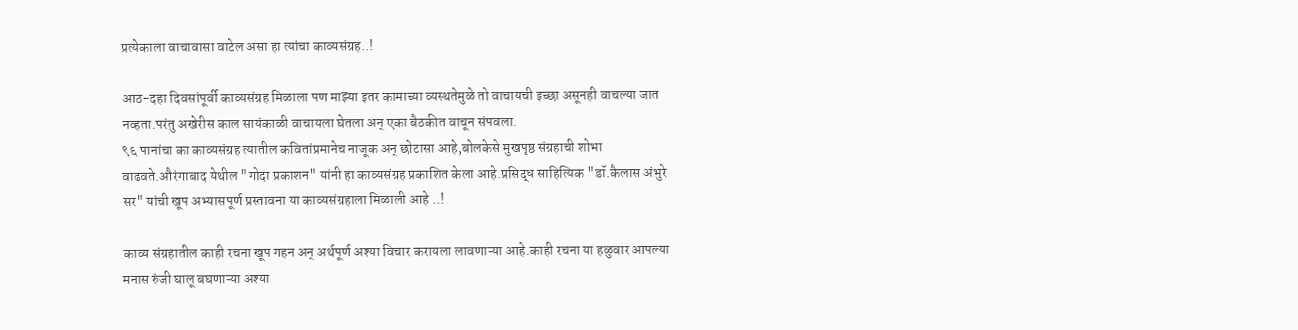प्रत्येकाला वाचावासा वाटेल असा हा त्यांचा काव्यसंग्रह..!

आठ-दहा दिवसांपूर्वी काव्यसंग्रह मिळाला पण माझ्या इतर कामाच्या व्यस्थतेमुळे तो वाचायची इच्छा असूनही वाचल्या जात नव्हता.परंतु अखेरीस काल सायंकाळी वाचायला घेतला अन् एका बैठकीत वाचून संपवला.
९६ पानांचा का काव्यसंग्रह त्यातील कवितांप्रमानेच नाजूक अन् छोटासा आहे,बोलकेसे मुखपृष्ठ संग्रहाची शोभा वाढवते.औरंगाबाद येथील "गोदा प्रकाशन" यांनी हा काव्यसंग्रह प्रकाशित केला आहे.प्रसिद्ध साहित्यिक "डॉ.कैलास अंभुरे सर" यांची खूप अभ्यासपूर्ण प्रस्तावना या काव्यसंग्रहाला मिळाली आहे ..!

काव्य संग्रहातील काही रचना खूप गहन अन् अर्थपूर्ण अश्या विचार करायला लावणाऱ्या आहे.काही रचना या हळुवार आपल्या मनास रुंजी घालू बघणाऱ्या अश्या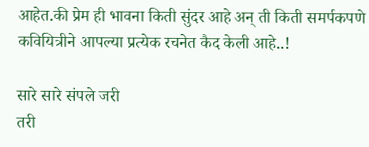आहेत.की प्रेम ही भावना किती सुंदर आहे अन् ती किती समर्पकपणे कवियित्रीने आपल्या प्रत्येक रचनेत कैद केली आहे..!

सारे सारे संपले जरी
तरी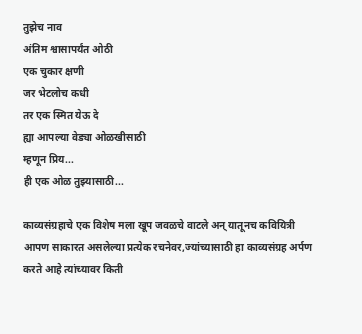तुझेच नाव
अंतिम श्वासापर्यंत ओठी
एक चुकार क्षणी
जर भेटलोच कधी
तर एक स्मित येऊ दे
ह्या आपल्या वेड्या ओळखीसाठी
म्हणून प्रिय...
ही एक ओळ तुझ्यासाठी...

काव्यसंग्रहाचे एक विशेष मला खूप जवळचे वाटले अन् यातूनच कवियित्री आपण साकारत असलेल्या प्रत्येक रचनेवर,ज्यांच्यासाठी हा काव्यसंग्रह अर्पण करते आहे त्यांच्यावर किती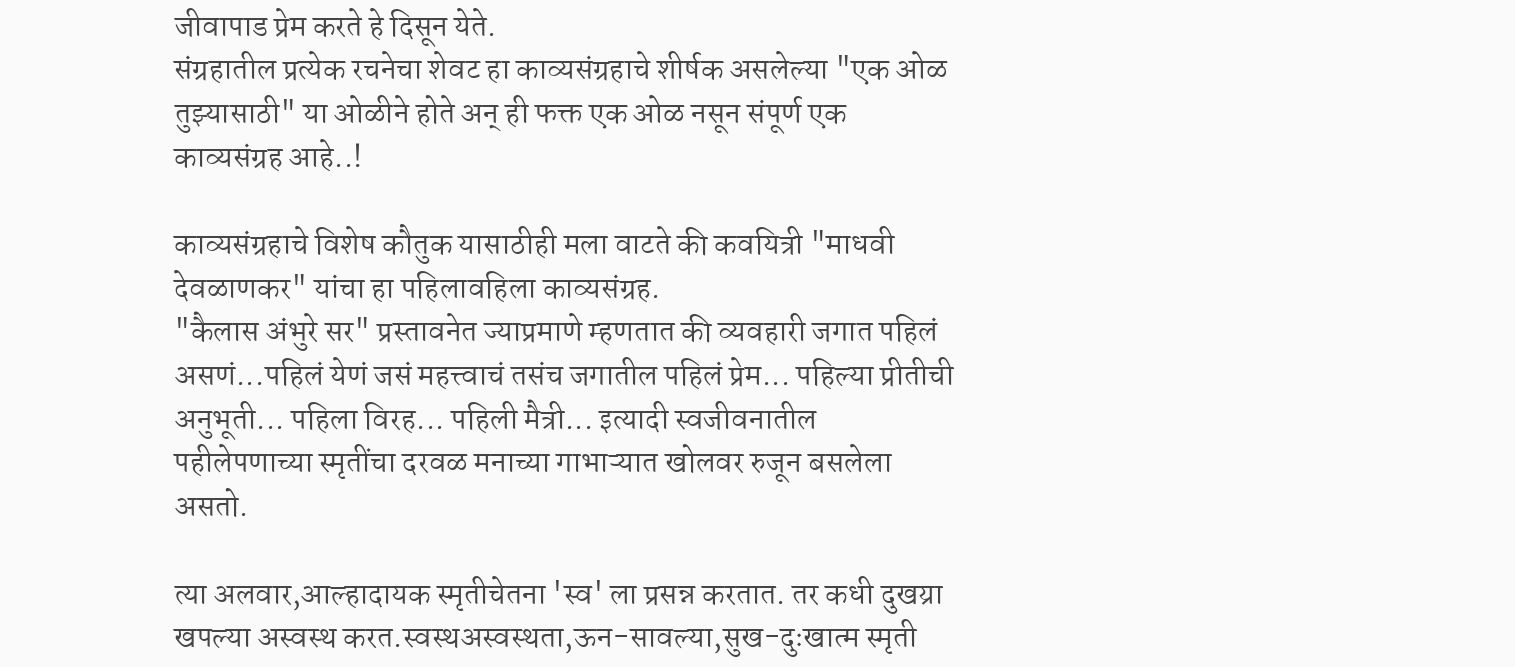जीवापाड प्रेम करते हे दिसून येते.
संग्रहातील प्रत्येक रचनेचा शेवट हा काव्यसंग्रहाचे शीर्षक असलेल्या "एक ओळ तुझ्यासाठी" या ओळीने होते अन् ही फक्त एक ओळ नसून संपूर्ण एक काव्यसंग्रह आहे..!

काव्यसंग्रहाचे विशेष कौतुक यासाठीही मला वाटते की कवयित्री "माधवी देवळाणकर" यांचा हा पहिलावहिला काव्यसंग्रह.
"कैलास अंभुरे सर" प्रस्तावनेत ज्याप्रमाणे म्हणतात की व्यवहारी जगात पहिलं असणं...पहिलं येणं जसं महत्त्वाचं तसंच जगातील पहिलं प्रेम... पहिल्या प्रीतीची अनुभूती... पहिला विरह... पहिली मैत्री... इत्यादी स्वजीवनातील पहीलेपणाच्या स्मृतींचा दरवळ मनाच्या गाभाऱ्यात खोलवर रुजून बसलेला असतो.

त्या अलवार,आल्हादायक स्मृतीचेतना 'स्व' ला प्रसन्न करतात. तर कधी दुखय्रा खपल्या अस्वस्थ करत.स्वस्थअस्वस्थता,ऊन-सावल्या,सुख-दुःखात्म स्मृती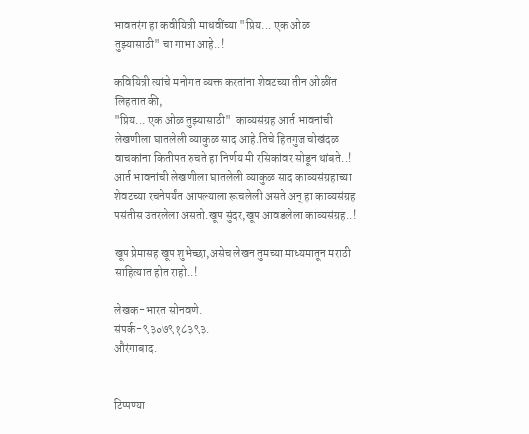भावतरंग हा कवीयित्री माधवींच्या "प्रिय... एक ओळ तुझ्यासाठी" चा गाभा आहे..!

कवियित्री त्यांचे मनोगत व्यक्त करतांना शेवटच्या तीन ओळींत लिहतात की,
"प्रिय... एक ओळ तुझ्यासाठी"  काव्यसंग्रह आर्त भावनांची लेखणीला घातलेली व्याकुळ साद आहे.तिचे हितगुज चोखंदळ वाचकांना कितीपत रुचते हा निर्णय मी रसिकांवर सोडून थांबते..!
आर्त भावनांची लेखणीला घातलेली व्याकुळ साद काव्यसंग्रहाच्या शेवटच्या रचनेपर्यंत आपल्याला रूचलेली असते अन् हा काव्यसंग्रह पसंतीस उतरलेला असतो.खूप सुंदर,खूप आवडलेला काव्यसंग्रह..!

खूप प्रेमासह खूप शुभेच्छा,असेच लेखन तुमच्या माध्यमातून मराठी साहित्यात होत राहो..!

लेखक-भारत सोनवणे.
संपर्क-९३०७९१८३९३.
औरंगाबाद.


टिप्पण्या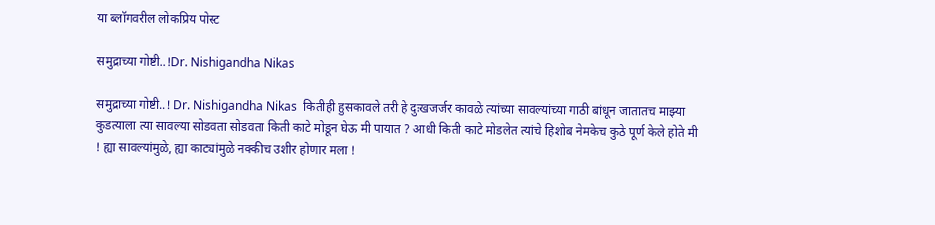या ब्लॉगवरील लोकप्रिय पोस्ट

समुद्राच्या गोष्टी..!Dr. Nishigandha Nikas

समुद्राच्या गोष्टी..! Dr. Nishigandha Nikas  कितीही हुसकावले तरी हे दुःखजर्जर कावळे त्यांच्या सावल्यांच्या गाठी बांधून जातातच माझ्या कुडत्याला त्या सावल्या सोडवता सोडवता किती काटे मोडून घेऊ मी पायात ? आधी किती काटे मोडलेत त्यांचे हिशोब नेमकेच कुठे पूर्ण केले होते मी ! ह्या सावल्यांमुळे, ह्या काट्यांमुळे नक्कीच उशीर होणार मला !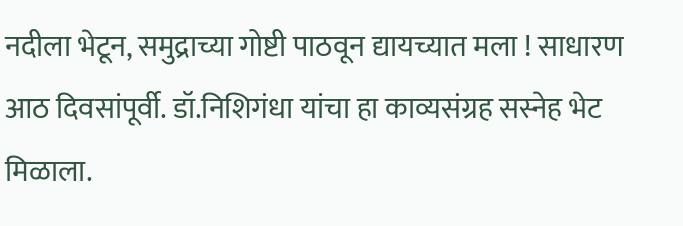नदीला भेटून, समुद्राच्या गोष्टी पाठवून द्यायच्यात मला ! साधारण आठ दिवसांपूर्वी. डॉ.निशिगंधा यांचा हा काव्यसंग्रह सस्नेह भेट मिळाला.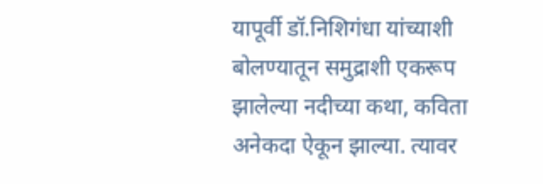यापूर्वी डॉ.निशिगंधा यांच्याशी बोलण्यातून समुद्राशी एकरूप झालेल्या नदीच्या कथा, कविता अनेकदा ऐकून झाल्या. त्यावर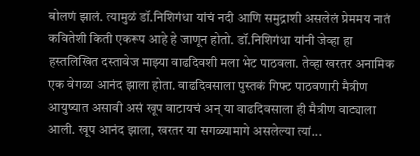बोलणं झालं. त्यामुळं डॉ.निशिगंधा यांचं नदी आणि समुद्राशी असलेलं प्रेममय नातं कवितेशी किती एकरूप आहे हे जाणून होतो. डॉ.निशिगंधा यांनी जेव्हा हा हस्तलिखित दस्तावेज माझ्या वाढदिवशी मला भेट पाठवला. तेव्हा खरतर अनामिक एक वेगळा आनंद झाला होता. वाढदिवसाला पुस्तकं गिफ्ट पाठवणारी मैत्रीण आयुष्यात असावी असं खूप वाटायचं अन् या वाढदिवसाला ही मैत्रीण वाट्याला आली. खूप आनंद झाला, खरतर या सगळ्यामागे असलेल्या त्यां...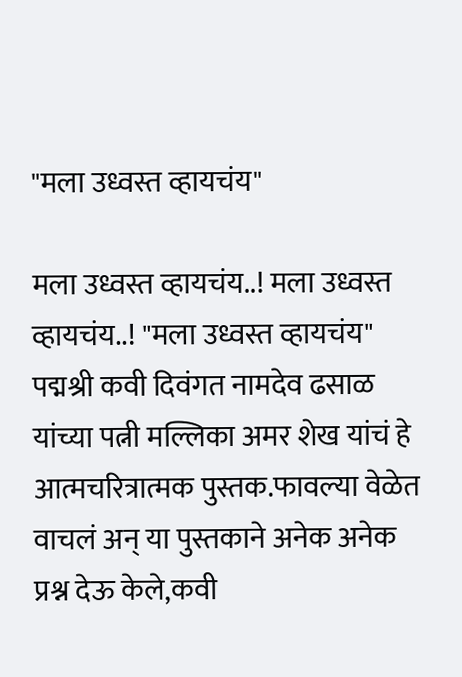"मला उध्वस्त व्हायचंय"

मला उध्वस्त व्हायचंय..! मला उध्वस्त व्हायचंय..! "मला उध्वस्त व्हायचंय" पद्मश्री कवी दिवंगत नामदेव ढसाळ यांच्या पत्नी मल्लिका अमर शेख यांचं हे आत्मचरित्रात्मक पुस्तक.फावल्या वेळेत वाचलं अन् या पुस्तकाने अनेक अनेक प्रश्न देऊ केले,कवी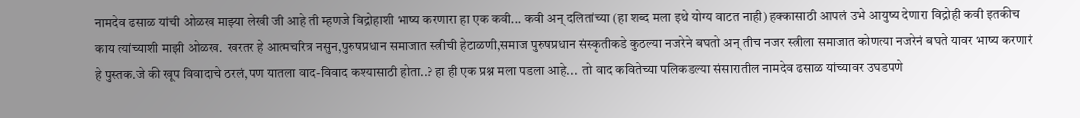नामदेव ढसाळ यांची ओळख माझ्या लेखी जी आहे ती म्हणजे विद्रोहाशी भाष्य करणारा हा एक कवी... कवी अन् दलितांच्या (हा शब्द मला इथे योग्य वाटत नाही) हक्कासाठी आपलं उभे आयुष्य देणारा विद्रोही कवी इतकीच काय त्यांच्याशी माझी ओळख.  खरतर हे आत्मचरित्र नसुन,पुरुषप्रधान समाजात स्त्रीची हेटाळणी,समाज पुरुषप्रधान संस्कृतीकडे कुठल्या नजरेने बघतो अन् तीच नजर स्त्रीला समाजात कोणत्या नजरेनं बघते यावर भाष्य करणारं हे पुस्तक.जे की खूप विवादाचे ठरलं,पण यातला वाद-विवाद कश्यासाठी होता..? हा ही एक प्रश्न मला पडला आहे...  तो वाद कवितेच्या पलिकडल्या संसारातील नामदेव ढसाळ यांच्यावर उघडपणे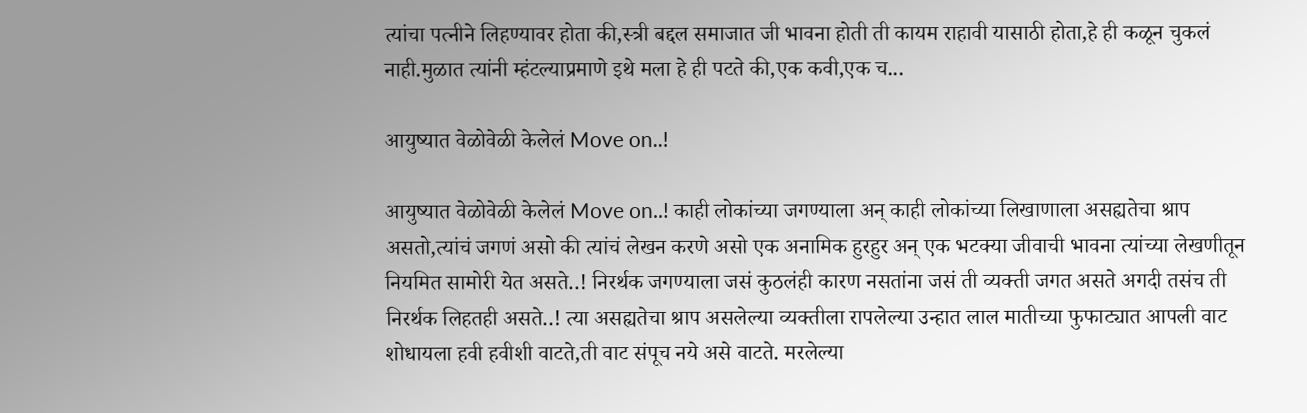त्यांचा पत्नीने लिहण्यावर होता की,स्त्री बद्दल समाजात जी भावना होती ती कायम राहावी यासाठी होता,हे ही कळून चुकलं नाही.मुळात त्यांनी म्हंटल्याप्रमाणे इथे मला हे ही पटते की,एक कवी,एक च...

आयुष्यात वेळोवेळी केलेलं Move on..!

आयुष्यात वेळोवेळी केलेलं Move on..! काही लोकांच्या जगण्याला अन् काही लोकांच्या लिखाणाला असह्यतेचा श्राप असतो,त्यांचं जगणं असो की त्यांचं लेखन करणे असो एक अनामिक हुरहुर अन् एक भटक्या जीवाची भावना त्यांच्या लेखणीतून नियमित सामोरी येत असते..! निरर्थक जगण्याला जसं कुठलंही कारण नसतांना जसं ती व्यक्ती जगत असते अगदी तसंच ती निरर्थक लिहतही असते..! त्या असह्यतेचा श्राप असलेल्या व्यक्तीला रापलेल्या उन्हात लाल मातीच्या फुफाट्यात आपली वाट शोधायला हवी हवीशी वाटते,ती वाट संपूच नये असे वाटते. मरलेल्या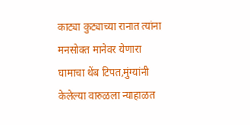काट्या कुट्याच्या रानात त्यांना मनसोक्त मानेवर येणारा घामाचा थेंब टिपत,मुंग्यांनी केलेल्या वारुळला न्याहाळत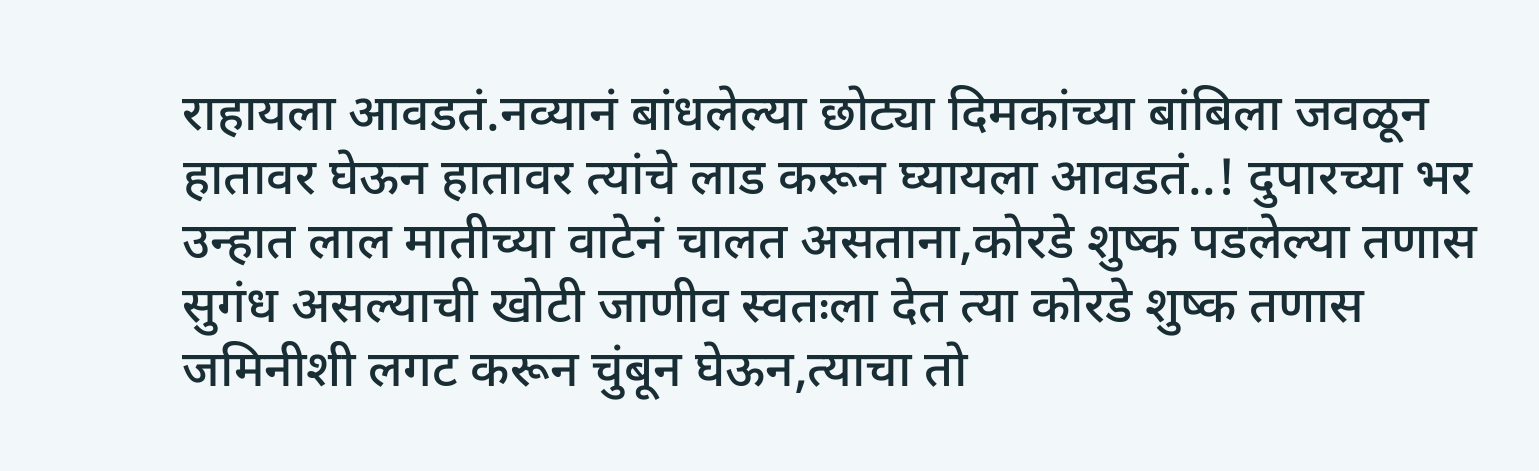राहायला आवडतं.नव्यानं बांधलेल्या छोट्या दिमकांच्या बांबिला जवळून हातावर घेऊन हातावर त्यांचे लाड करून घ्यायला आवडतं..! दुपारच्या भर उन्हात लाल मातीच्या वाटेनं चालत असताना,कोरडे शुष्क पडलेल्या तणास सुगंध असल्याची खोटी जाणीव स्वतःला देत त्या कोरडे शुष्क तणास जमिनीशी लगट करून चुंबून घेऊन,त्याचा तो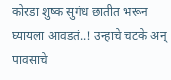कोरडा शुष्क सुगंध छातीत भरून घ्यायला आवडतं..! उन्हाचे चटके अन् पावसाचे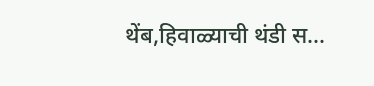थेंब,हिवाळ्याची थंडी स...